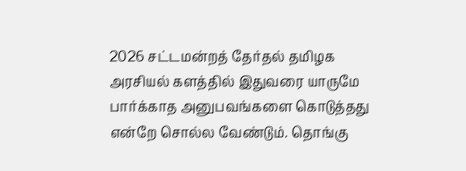2026 சட்டமன்றத் தேர்தல் தமிழக அரசியல் களத்தில் இதுவரை யாருமே பார்க்காத அனுபவங்களை கொடுத்தது என்றே சொல்ல வேண்டும். தொங்கு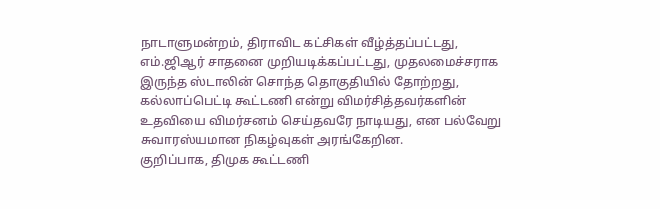நாடாளுமன்றம், திராவிட கட்சிகள் வீழ்த்தப்பட்டது, எம்.ஜிஆர் சாதனை முறியடிக்கப்பட்டது, முதலமைச்சராக இருந்த ஸ்டாலின் சொந்த தொகுதியில் தோற்றது, கல்லாப்பெட்டி கூட்டணி என்று விமர்சித்தவர்களின் உதவியை விமர்சனம் செய்தவரே நாடியது, என பல்வேறு சுவாரஸ்யமான நிகழ்வுகள் அரங்கேறின.
குறிப்பாக, திமுக கூட்டணி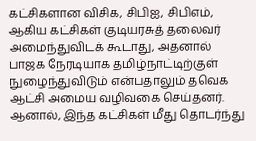கட்சிகளான விசிக, சிபிஐ, சிபிஎம், ஆகிய கட்சிகள் குடியரசுத் தலைவர் அமைந்துவிடக் கூடாது, அதனால் பாஜக நேரடியாக தமிழ்நாட்டிற்குள் நுழைந்துவிடும் என்பதாலும் தவெக ஆட்சி அமைய வழிவகை செய்தனர்.
ஆனால், இந்த கட்சிகள் மீது தொடர்ந்து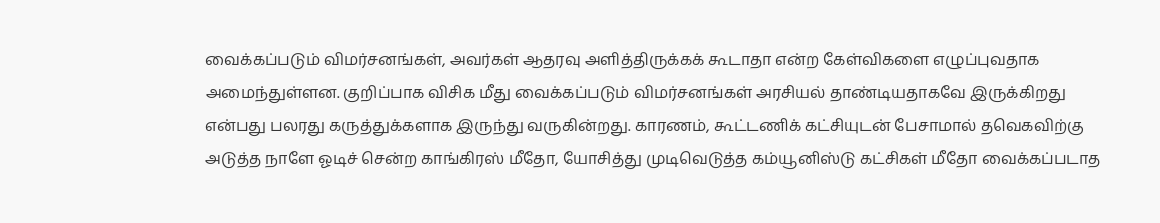வைக்கப்படும் விமர்சனங்கள், அவர்கள் ஆதரவு அளித்திருக்கக் கூடாதா என்ற கேள்விகளை எழுப்புவதாக அமைந்துள்ளன. குறிப்பாக விசிக மீது வைக்கப்படும் விமர்சனங்கள் அரசியல் தாண்டியதாகவே இருக்கிறது என்பது பலரது கருத்துக்களாக இருந்து வருகின்றது. காரணம், கூட்டணிக் கட்சியுடன் பேசாமால் தவெகவிற்கு அடுத்த நாளே ஓடிச் சென்ற காங்கிரஸ் மீதோ, யோசித்து முடிவெடுத்த கம்யூனிஸ்டு கட்சிகள் மீதோ வைக்கப்படாத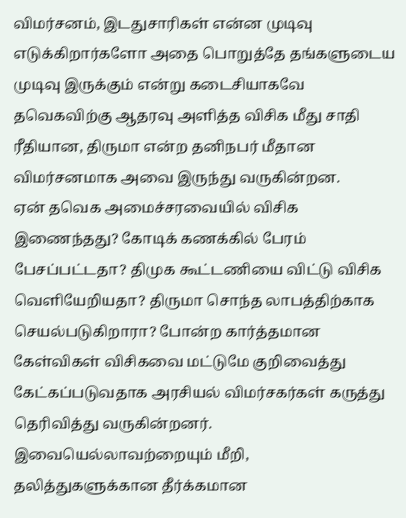விமர்சனம், இடதுசாரிகள் என்ன முடிவு எடுக்கிறார்களோ அதை பொறுத்தே தங்களுடைய முடிவு இருக்கும் என்று கடைசியாகவே தவெகவிற்கு ஆதரவு அளித்த விசிக மீது சாதி ரீதியான, திருமா என்ற தனிநபர் மீதான விமர்சனமாக அவை இருந்து வருகின்றன.
ஏன் தவெக அமைச்சரவையில் விசிக இணைந்தது? கோடிக் கணக்கில் பேரம் பேசப்பட்டதா? திமுக கூட்டணியை விட்டு விசிக வெளியேறியதா? திருமா சொந்த லாபத்திற்காக செயல்படுகிறாரா? போன்ற கார்த்தமான கேள்விகள் விசிகவை மட்டுமே குறிவைத்து கேட்கப்படுவதாக அரசியல் விமர்சகர்கள் கருத்து தெரிவித்து வருகின்றனர். இவையெல்லாவற்றையும் மீறி, தலித்துகளுக்கான தீர்க்கமான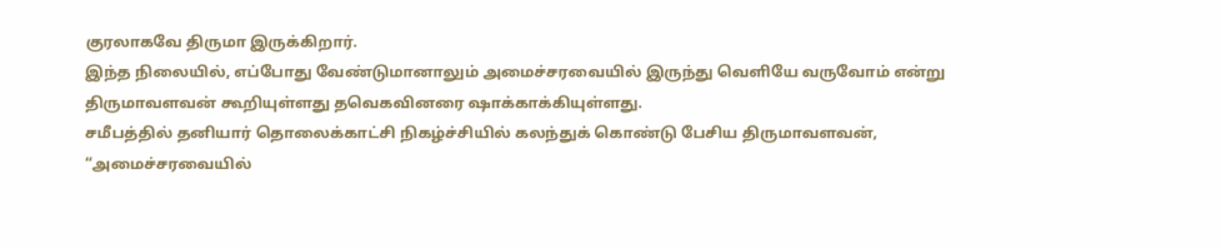குரலாகவே திருமா இருக்கிறார்.
இந்த நிலையில், எப்போது வேண்டுமானாலும் அமைச்சரவையில் இருந்து வெளியே வருவோம் என்று திருமாவளவன் கூறியுள்ளது தவெகவினரை ஷாக்காக்கியுள்ளது.
சமீபத்தில் தனியார் தொலைக்காட்சி நிகழ்ச்சியில் கலந்துக் கொண்டு பேசிய திருமாவளவன், “அமைச்சரவையில்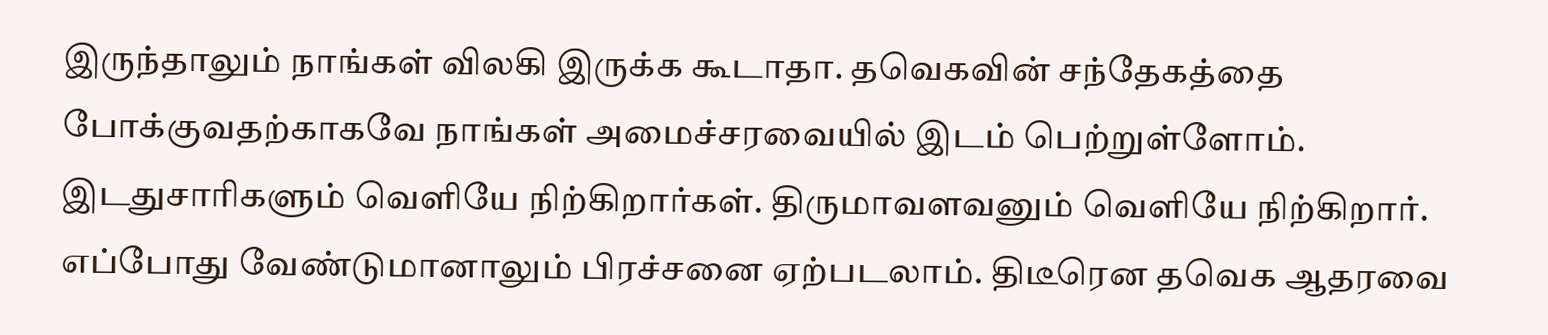இருந்தாலும் நாங்கள் விலகி இருக்க கூடாதா. தவெகவின் சந்தேகத்தை போக்குவதற்காகவே நாங்கள் அமைச்சரவையில் இடம் பெற்றுள்ளோம். இடதுசாரிகளும் வெளியே நிற்கிறார்கள். திருமாவளவனும் வெளியே நிற்கிறார். எப்போது வேண்டுமானாலும் பிரச்சனை ஏற்படலாம். திடீரென தவெக ஆதரவை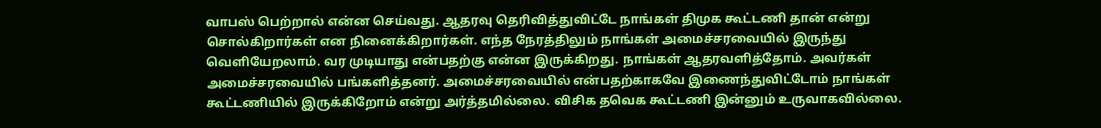வாபஸ் பெற்றால் என்ன செய்வது. ஆதரவு தெரிவித்துவிட்டே நாங்கள் திமுக கூட்டணி தான் என்று சொல்கிறார்கள் என நினைக்கிறார்கள். எந்த நேரத்திலும் நாங்கள் அமைச்சரவையில் இருந்து வெளியேறலாம். வர முடியாது என்பதற்கு என்ன இருக்கிறது. நாங்கள் ஆதரவளித்தோம். அவர்கள் அமைச்சரவையில் பங்களித்தனர். அமைச்சரவையில் என்பதற்காகவே இணைந்துவிட்டோம் நாங்கள் கூட்டணியில் இருக்கிறோம் என்று அர்த்தமில்லை. விசிக தவெக கூட்டணி இன்னும் உருவாகவில்லை.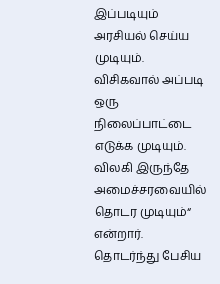இப்படியும் அரசியல் செய்ய முடியும். விசிகவால் அப்படி ஒரு நிலைப்பாட்டை எடுக்க முடியும். விலகி இருந்தே அமைச்சரவையில் தொடர முடியும்“ என்றார்.
தொடர்ந்து பேசிய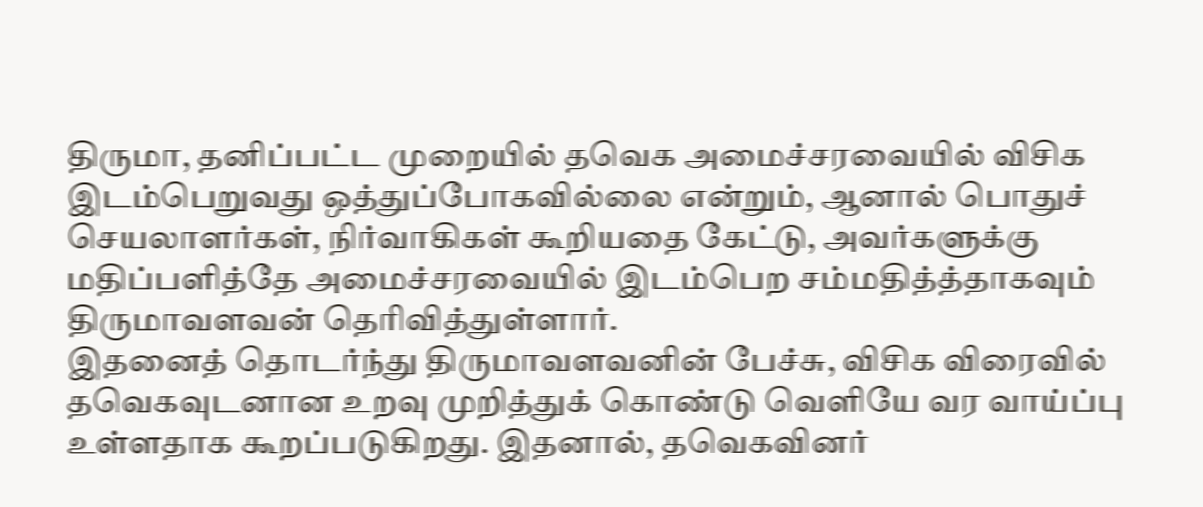திருமா, தனிப்பட்ட முறையில் தவெக அமைச்சரவையில் விசிக இடம்பெறுவது ஒத்துப்போகவில்லை என்றும், ஆனால் பொதுச் செயலாளர்கள், நிர்வாகிகள் கூறியதை கேட்டு, அவர்களுக்கு மதிப்பளித்தே அமைச்சரவையில் இடம்பெற சம்மதித்த்தாகவும் திருமாவளவன் தெரிவித்துள்ளார்.
இதனைத் தொடர்ந்து திருமாவளவனின் பேச்சு, விசிக விரைவில் தவெகவுடனான உறவு முறித்துக் கொண்டு வெளியே வர வாய்ப்பு உள்ளதாக கூறப்படுகிறது. இதனால், தவெகவினர்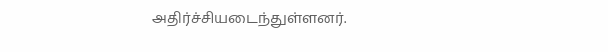அதிர்ச்சியடைந்துள்ளனர்.